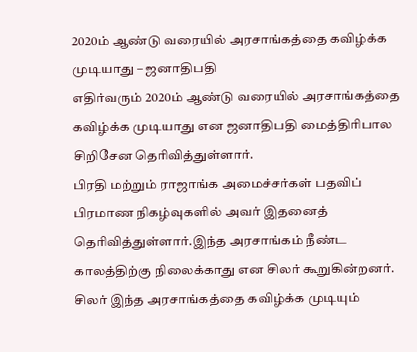2020ம் ஆண்டு வரையில் அரசாங்கத்தை கவிழ்க்க முடியாது – ஜனாதிபதி
எதிர்வரும் 2020ம் ஆண்டு வரையில் அரசாங்கத்தை கவிழ்க்க முடியாது என ஜனாதிபதி மைத்திரிபால சிறிசேன தெரிவித்துள்ளார்.
பிரதி மற்றும் ராஜாங்க அமைச்சர்கள் பதவிப் பிரமாண நிகழ்வுகளில் அவர் இதனைத் தெரிவித்துள்ளார்.இந்த அரசாங்கம் நீண்ட காலத்திற்கு நிலைக்காது என சிலர் கூறுகின்றனர். சிலர் இந்த அரசாங்கத்தை கவிழ்க்க முடியும்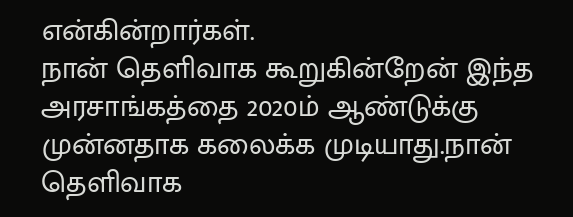என்கின்றார்கள்.
நான் தெளிவாக கூறுகின்றேன் இந்த அரசாங்கத்தை 2020ம் ஆண்டுக்கு முன்னதாக கலைக்க முடியாது.நான் தெளிவாக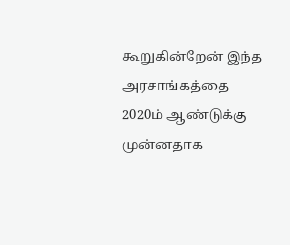கூறுகின்றேன் இந்த அரசாங்கத்தை 2020ம் ஆண்டுக்கு முன்னதாக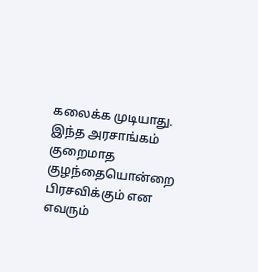கலைக்க முடியாது.
இந்த அரசாங்கம் குறைமாத குழந்தையொன்றை பிரசவிக்கும் என எவரும்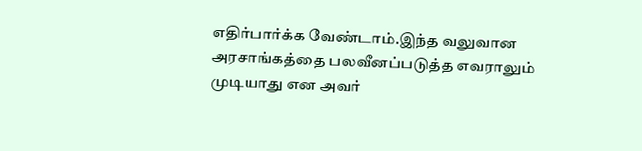எதிர்பார்க்க வேண்டாம்.இந்த வலுவான அரசாங்கத்தை பலவீனப்படுத்த எவராலும் முடியாது என அவர்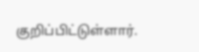குறிப்பிட்டுள்ளார்.